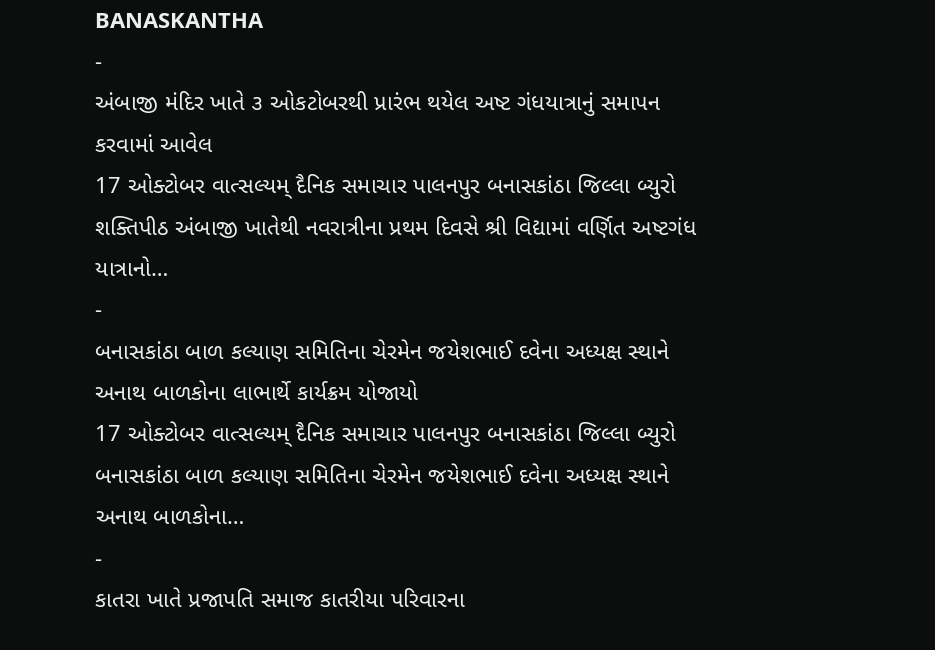BANASKANTHA
-
અંબાજી મંદિર ખાતે ૩ ઓકટોબરથી પ્રારંભ થયેલ અષ્ટ ગંધયાત્રાનું સમાપન કરવામાં આવેલ
17 ઓક્ટોબર વાત્સલ્યમ્ દૈનિક સમાચાર પાલનપુર બનાસકાંઠા જિલ્લા બ્યુરો શક્તિપીઠ અંબાજી ખાતેથી નવરાત્રીના પ્રથમ દિવસે શ્રી વિદ્યામાં વર્ણિત અષ્ટગંધ યાત્રાનો…
-
બનાસકાંઠા બાળ કલ્યાણ સમિતિના ચેરમેન જયેશભાઈ દવેના અધ્યક્ષ સ્થાને અનાથ બાળકોના લાભાર્થે કાર્યક્રમ યોજાયો
17 ઓક્ટોબર વાત્સલ્યમ્ દૈનિક સમાચાર પાલનપુર બનાસકાંઠા જિલ્લા બ્યુરો બનાસકાંઠા બાળ કલ્યાણ સમિતિના ચેરમેન જયેશભાઈ દવેના અધ્યક્ષ સ્થાને અનાથ બાળકોના…
-
કાતરા ખાતે પ્રજાપતિ સમાજ કાતરીયા પરિવારના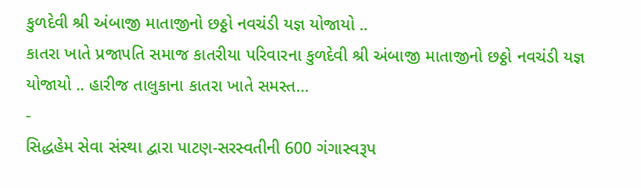કુળદેવી શ્રી અંબાજી માતાજીનો છઠ્ઠો નવચંડી યજ્ઞ યોજાયો ..
કાતરા ખાતે પ્રજાપતિ સમાજ કાતરીયા પરિવારના કુળદેવી શ્રી અંબાજી માતાજીનો છઠ્ઠો નવચંડી યજ્ઞ યોજાયો .. હારીજ તાલુકાના કાતરા ખાતે સમસ્ત…
-
સિદ્ધહેમ સેવા સંસ્થા દ્વારા પાટણ-સરસ્વતીની 600 ગંગાસ્વરૂપ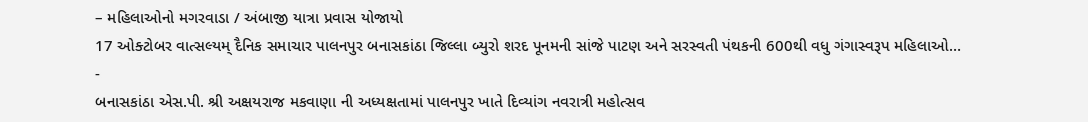– મહિલાઓનો મગરવાડા / અંબાજી યાત્રા પ્રવાસ યોજાયો
17 ઓક્ટોબર વાત્સલ્યમ્ દૈનિક સમાચાર પાલનપુર બનાસકાંઠા જિલ્લા બ્યુરો શરદ પૂનમની સાંજે પાટણ અને સરસ્વતી પંથકની 600થી વધુ ગંગાસ્વરૂપ મહિલાઓ…
-
બનાસકાંઠા એસ.પી. શ્રી અક્ષયરાજ મકવાણા ની અધ્યક્ષતામાં પાલનપુર ખાતે દિવ્યાંગ નવરાત્રી મહોત્સવ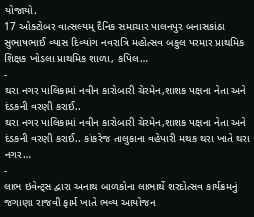યોજાયો.
17 ઓક્ટોબર વાત્સલ્યમ્ દૈનિક સમાચાર પાલનપુર બનાસકાંઠા સુભાષભાઈ વ્યાસ દિવ્યાંગ નવરાત્રિ મહોત્સવ બકુલ પરમાર પ્રાથમિક શિક્ષક ખોડલા પ્રાથમિક શાળા, કપિલ…
-
થરા નગર પાલિકામાં નવીન કારોબારી ચેરમેન,શાશક પક્ષના નેતા અને દંડકની વરણી કરાઈ..
થરા નગર પાલિકામાં નવીન કારોબારી ચેરમેન,શાશક પક્ષના નેતા અને દંડકની વરણી કરાઈ.. કાંકરેજ તાલુકાના વહેપારી મથક થરા ખાતે થરા નગર…
-
લાભ ઇવેન્ટ્સ દ્વારા અનાથ બાળકોના લાભાર્થે શરદોત્સવ કાર્યક્રમનું જગાણા રાજવી ફાર્મ ખાતે ભવ્ય આયોજન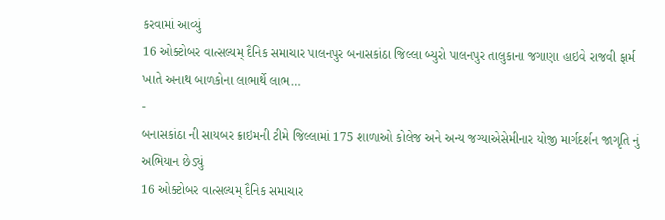કરવામાં આવ્યું
16 ઓક્ટોબર વાત્સલ્યમ્ દૈનિક સમાચાર પાલનપુર બનાસકાંઠા જિલ્લા બ્યુરો પાલનપુર તાલુકાના જગાણા હાઇવે રાજવી ફાર્મ ખાતે અનાથ બાળકોના લાભાર્થે લાભ…
-
બનાસકાંઠા ની સાયબર ક્રાઇમની ટીમે જિલ્લામાં 175 શાળાઓ કોલેજ અને અન્ય જગ્યાએસેમીનાર યોજી માર્ગદર્શન જાગૃતિ નું અભિયાન છેડ્યું
16 ઓક્ટોબર વાત્સલ્યમ્ દૈનિક સમાચાર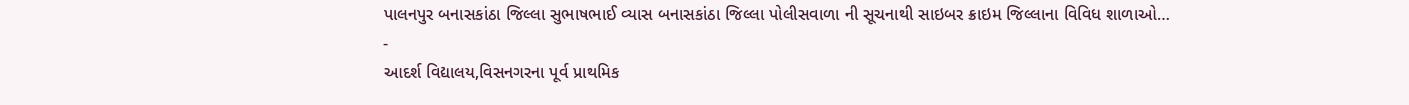પાલનપુર બનાસકાંઠા જિલ્લા સુભાષભાઈ વ્યાસ બનાસકાંઠા જિલ્લા પોલીસવાળા ની સૂચનાથી સાઇબર ક્રાઇમ જિલ્લાના વિવિધ શાળાઓ…
-
આદર્શ વિદ્યાલય,વિસનગરના પૂર્વ પ્રાથમિક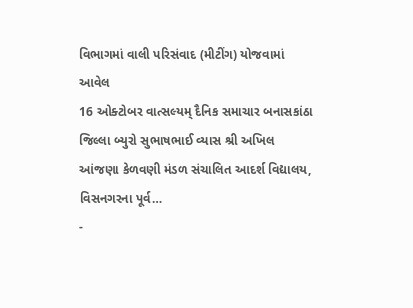વિભાગમાં વાલી પરિસંવાદ (મીટીંગ) યોજવામાં આવેલ
16 ઓક્ટોબર વાત્સલ્યમ્ દૈનિક સમાચાર બનાસકાંઠા જિલ્લા બ્યુરો સુભાષભાઈ વ્યાસ શ્રી અખિલ આંજણા કેળવણી મંડળ સંચાલિત આદર્શ વિદ્યાલય, વિસનગરના પૂર્વ…
-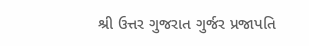શ્રી ઉત્તર ગુજરાત ગુર્જર પ્રજાપતિ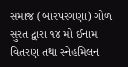સમાજ (બારપરગણા) ગોળ સુરત દ્વારા ૧૪ મો ઈનામ વિતરણ તથા સ્નેહમિલન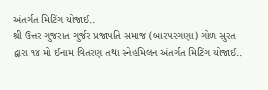અંતર્ગત મિટિંગ યોજાઈ..
શ્રી ઉત્તર ગુજરાત ગુર્જર પ્રજાપતિ સમાજ (બારપરગણા) ગોળ સુરત દ્વારા ૧૪ મો ઈનામ વિતરણ તથા સ્નેહમિલન અંતર્ગત મિટિંગ યોજાઈ..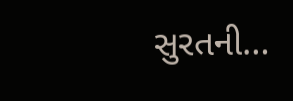સુરતની…